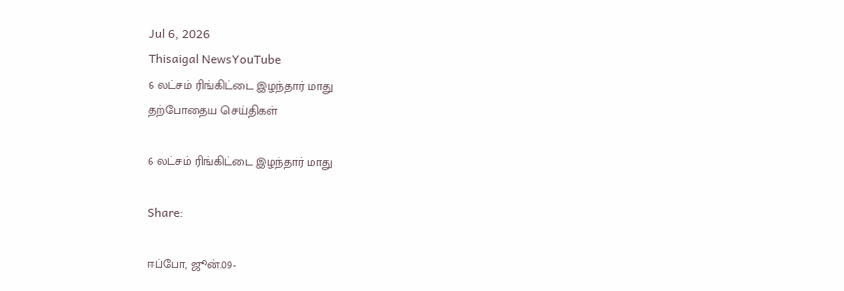Jul 6, 2026
Thisaigal NewsYouTube
6 லட்சம் ரிங்கிட்டை இழந்தார் மாது
தற்போதைய செய்திகள்

6 லட்சம் ரிங்கிட்டை இழந்தார் மாது

Share:

ஈப்போ, ஜூன்.09-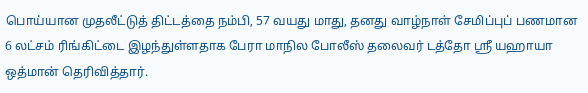பொய்யான முதலீட்டுத் திட்டத்தை நம்பி, 57 வயது மாது, தனது வாழ்நாள் சேமிப்புப் பணமான 6 லட்சம் ரிங்கிட்டை இழந்துள்ளதாக பேரா மாநில போலீஸ் தலைவர் டத்தோ ஶ்ரீ யஹாயா ஒத்மான் தெரிவித்தார்.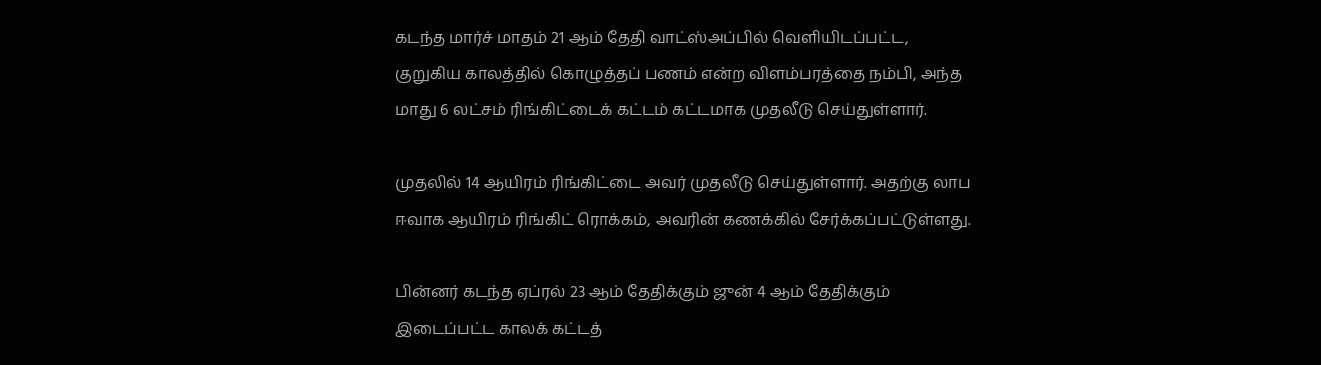கடந்த மார்ச் மாதம் 21 ஆம் தேதி வாட்ஸ்அப்பில் வெளியிடப்பட்ட, குறுகிய காலத்தில் கொழுத்தப் பணம் என்ற விளம்பரத்தை நம்பி, அந்த மாது 6 லட்சம் ரிங்கிட்டைக் கட்டம் கட்டமாக முதலீடு செய்துள்ளார்.

முதலில் 14 ஆயிரம் ரிங்கிட்டை அவர் முதலீடு செய்துள்ளார். அதற்கு லாப ஈவாக ஆயிரம் ரிங்கிட் ரொக்கம், அவரின் கணக்கில் சேர்க்கப்பட்டுள்ளது.

பின்னர் கடந்த ஏப்ரல் 23 ஆம் தேதிக்கும் ஜுன் 4 ஆம் தேதிக்கும் இடைப்பட்ட காலக் கட்டத்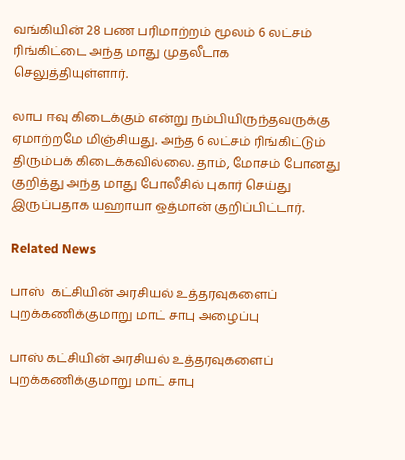வங்கியின் 28 பண பரிமாற்றம் மூலம் 6 லட்சம் ரிங்கிட்டை அந்த மாது முதலீடாக செலுத்தியுள்ளார்.

லாப ஈவு கிடைக்கும் என்று நம்பியிருந்தவருக்கு ஏமாற்றமே மிஞ்சியது. அந்த 6 லட்சம் ரிங்கிட்டும் திரும்பக் கிடைக்கவில்லை. தாம், மோசம் போனது குறித்து அந்த மாது போலீசில் புகார் செய்து இருப்பதாக யஹாயா ஒத்மான் குறிப்பிட்டார்.

Related News

பாஸ்  கட்சியின் அரசியல் உத்தரவுகளைப் புறக்கணிக்குமாறு மாட் சாபு அழைப்பு

பாஸ் கட்சியின் அரசியல் உத்தரவுகளைப் புறக்கணிக்குமாறு மாட் சாபு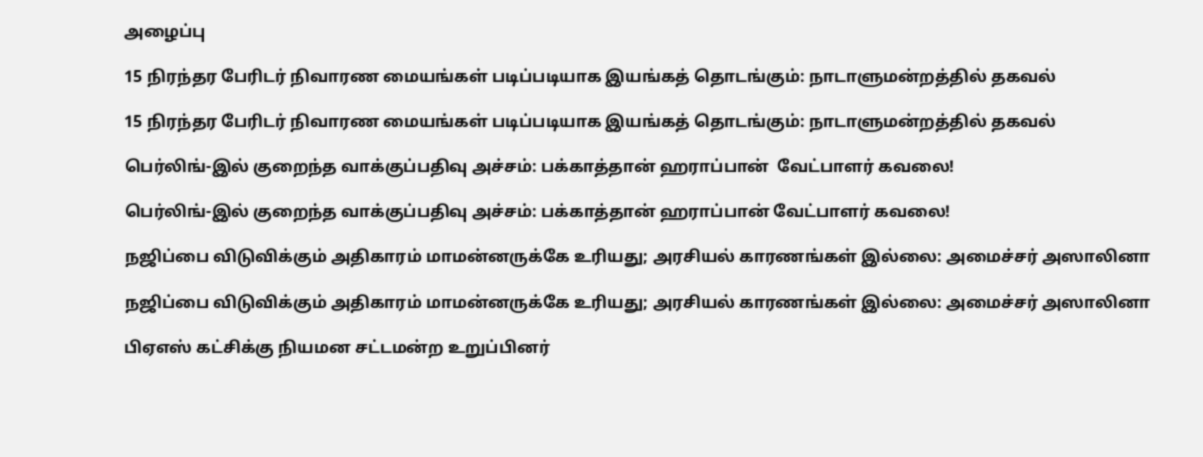அழைப்பு

15 நிரந்தர பேரிடர் நிவாரண மையங்கள் படிப்படியாக இயங்கத் தொடங்கும்: நாடாளுமன்றத்தில் தகவல்

15 நிரந்தர பேரிடர் நிவாரண மையங்கள் படிப்படியாக இயங்கத் தொடங்கும்: நாடாளுமன்றத்தில் தகவல்

பெர்லிங்-இல் குறைந்த வாக்குப்பதிவு அச்சம்: பக்காத்தான் ஹராப்பான்  வேட்பாளர் கவலை!

பெர்லிங்-இல் குறைந்த வாக்குப்பதிவு அச்சம்: பக்காத்தான் ஹராப்பான் வேட்பாளர் கவலை!

நஜிப்பை விடுவிக்கும் அதிகாரம் மாமன்னருக்கே உரியது; அரசியல் காரணங்கள் இல்லை: அமைச்சர் அஸாலினா

நஜிப்பை விடுவிக்கும் அதிகாரம் மாமன்னருக்கே உரியது; அரசியல் காரணங்கள் இல்லை: அமைச்சர் அஸாலினா

பிஏஎஸ் கட்சிக்கு நியமன சட்டமன்ற உறுப்பினர்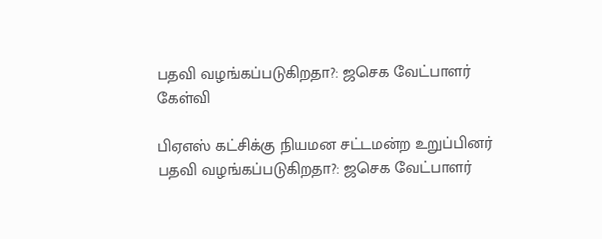பதவி வழங்கப்படுகிறதா?: ஜசெக வேட்பாளர் கேள்வி

பிஏஎஸ் கட்சிக்கு நியமன சட்டமன்ற உறுப்பினர் பதவி வழங்கப்படுகிறதா?: ஜசெக வேட்பாளர்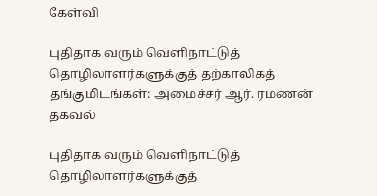கேள்வி

புதிதாக வரும் வெளிநாட்டுத் தொழிலாளர்களுக்குத் தற்காலிகத் தங்குமிடங்கள்: அமைச்சர் ஆர். ரமணன் தகவல்

புதிதாக வரும் வெளிநாட்டுத் தொழிலாளர்களுக்குத்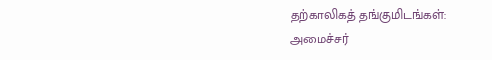தற்காலிகத் தங்குமிடங்கள்: அமைச்சர்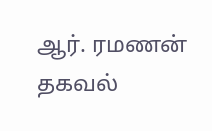ஆர். ரமணன் தகவல்